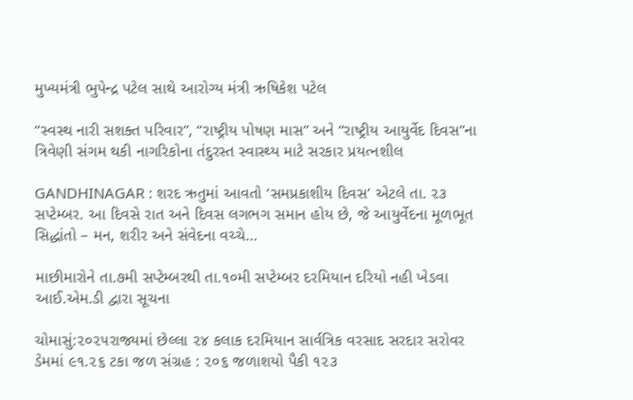મુખ્યમંત્રી ભુપેન્દ્ર પટેલ સાથે આરોગ્ય મંત્રી ઋષિકેશ પટેલ

“સ્વસ્થ નારી સશક્ત પરિવાર”, “રાષ્ટ્રીય પોષણ માસ” અને “રાષ્ટ્રીય આયુર્વેદ દિવસ”ના ત્રિવેણી સંગમ થકી નાગરિકોના તંદુરસ્ત સ્વાસ્થ્ય માટે સરકાર પ્રયત્નશીલ

GANDHINAGAR : શરદ ઋતુમાં આવતો ‘સમપ્રકાશીય દિવસ’ એટલે તા. ૨૩ સપ્ટેમ્બર. આ દિવસે રાત અને દિવસ લગભગ સમાન હોય છે, જે આયુર્વેદના મૂળભૂત સિદ્ધાંતો – મન, શરીર અને સંવેદના વચ્ચે…

માછીમારોને તા.૭મી સપ્ટેમ્બરથી તા.૧૦મી સપ્ટેમ્બર દરમિયાન દરિયો નહી ખેડવા આઈ.એમ.ડી દ્વારા સૂચના

ચોમાસું:૨૦૨૫રાજ્યમાં છેલ્લા ૨૪ કલાક દરમિયાન સાર્વત્રિક વરસાદ સરદાર સરોવર ડેમમાં ૯૧.૨૬ ટકા જળ સંગ્રહ : ૨૦૬ જળાશયો પૈકી ૧૨૩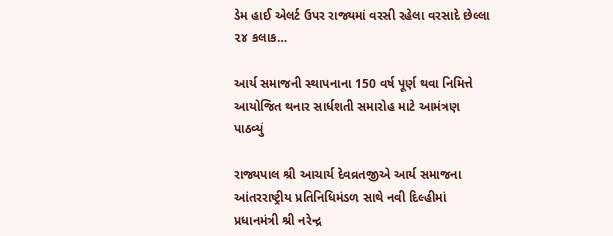ડેમ હાઈ એલર્ટ ઉપર રાજ્યમાં વરસી રહેલા વરસાદે છેલ્લા ૨૪ કલાક…

આર્ય સમાજની સ્થાપનાના 150 વર્ષ પૂર્ણ થવા નિમિત્તે આયોજિત થનાર સાર્ધશતી સમારોહ માટે આમંત્રણ પાઠવ્યું

રાજ્યપાલ શ્રી આચાર્ય દેવવ્રતજીએ આર્ય સમાજના આંતરરાષ્ટ્રીય પ્રતિનિધિમંડળ સાથે નવી દિલ્હીમાં પ્રધાનમંત્રી શ્રી નરેન્દ્ર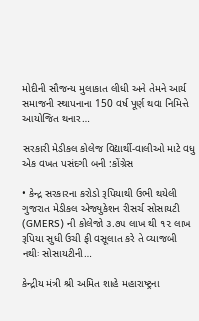મોદીની સૌજન્ય મુલાકાત લીધી અને તેમને આર્ય સમાજની સ્થાપનાના 150 વર્ષ પૂર્ણ થવા નિમિત્તે આયોજિત થનાર…

સરકારી મેડીકલ કોલેજ વિદ્યાર્થી-વાલીઓ માટે વધુ એક વખત પસંદગી બની :કોંગ્રેસ

• કેન્દ્ર સરકારના કરોડો રૂપિયાથી ઉભી થયેલી ગુજરાત મેડીકલ એજ્યુકેશન રીસર્ચ સોસાયટી (GMERS) ની કોલેજો ૩.૭૫ લાખ થી ૧૨ લાખ રૂપિયા સુધી ઉચી ફી વસૂલાત કરે તે વ્યાજબી નથીઃ સોસાયટીની…

કેન્દ્રીય મંત્રી શ્રી અમિત શાહે મહારાષ્ટ્રના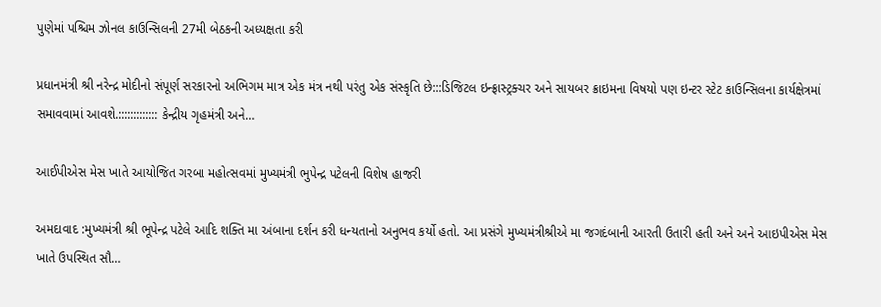પુણેમાં પશ્ચિમ ઝોનલ કાઉન્સિલની 27મી બેઠકની અધ્યક્ષતા કરી

પ્રધાનમંત્રી શ્રી નરેન્દ્ર મોદીનો સંપૂર્ણ સરકારનો અભિગમ માત્ર એક મંત્ર નથી પરંતુ એક સંસ્કૃતિ છે:::ડિજિટલ ઇન્ફ્રાસ્ટ્રક્ચર અને સાયબર ક્રાઇમના વિષયો પણ ઇન્ટર સ્ટેટ કાઉન્સિલના કાર્યક્ષેત્રમાં સમાવવામાં આવશે.::::::::::::: કેન્દ્રીય ગૃહમંત્રી અને…

આઈપીએસ મેસ ખાતે આયોજિત ગરબા મહોત્સવમાં મુખ્યમંત્રી ભુપેન્દ્ર પટેલની વિશેષ હાજરી

અમદાવાદ :મુખ્યમંત્રી શ્રી ભૂપેન્દ્ર પટેલે આદિ શક્તિ મા અંબાના દર્શન કરી ધન્યતાનો અનુભવ કર્યો હતો. આ પ્રસંગે મુખ્યમંત્રીશ્રીએ મા જગદંબાની આરતી ઉતારી હતી અને અને આઇપીએસ મેસ ખાતે ઉપસ્થિત સૌ…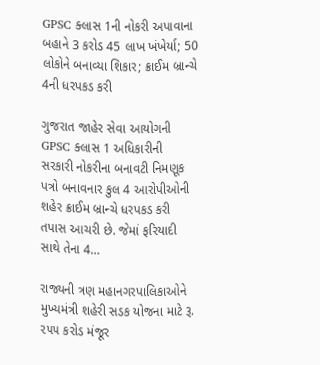GPSC ક્લાસ 1ની નોકરી અપાવાના બહાને 3 કરોડ 45 લાખ ખંખેર્યા; 50 લોકોને બનાવ્યા શિકાર; ક્રાઈમ બ્રાન્ચે 4ની ધરપકડ કરી

ગુજરાત જાહેર સેવા આયોગની GPSC ક્લાસ 1 અધિકારીની સરકારી નોકરીના બનાવટી નિમણૂક પત્રો બનાવનાર કુલ 4 આરોપીઓની શહેર ક્રાઈમ બ્રાન્ચે ધરપકડ કરી તપાસ આચરી છે. જેમાં ફરિયાદી સાથે તેના 4…

રાજ્યની ત્રણ મહાનગરપાલિકાઓને મુખ્યમંત્રી શહેરી સડક યોજના માટે રૂ. ૨૫૫ કરોડ મંજૂર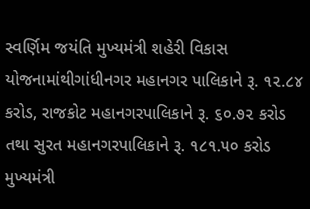સ્વર્ણિમ જયંતિ મુખ્યમંત્રી શહેરી વિકાસ યોજનામાંથીગાંધીનગર મહાનગર પાલિકાને રૂ. ૧૨.૮૪ કરોડ, રાજકોટ મહાનગરપાલિકાને રૂ. ૬૦.૭૨ કરોડ તથા સુરત મહાનગરપાલિકાને રૂ. ૧૮૧.૫૦ કરોડ મુખ્યમંત્રી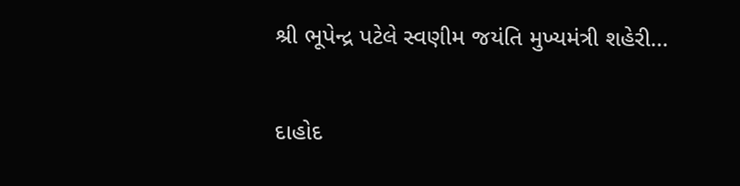શ્રી ભૂપેન્દ્ર પટેલે સ્વણીમ જયંતિ મુખ્યમંત્રી શહેરી…

દાહોદ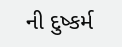ની દુષ્કર્મ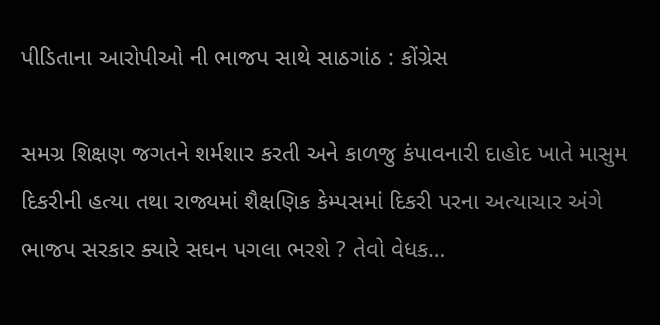પીડિતાના આરોપીઓ ની ભાજપ સાથે સાઠગાંઠ : કોંગ્રેસ

સમગ્ર શિક્ષણ જગતને શર્મશાર કરતી અને કાળજુ કંપાવનારી દાહોદ ખાતે માસુમ દિકરીની હત્યા તથા રાજ્યમાં શૈક્ષણિક કેમ્પસમાં દિકરી પરના અત્યાચાર અંગે ભાજપ સરકાર ક્યારે સઘન પગલા ભરશે ? તેવો વેધક…